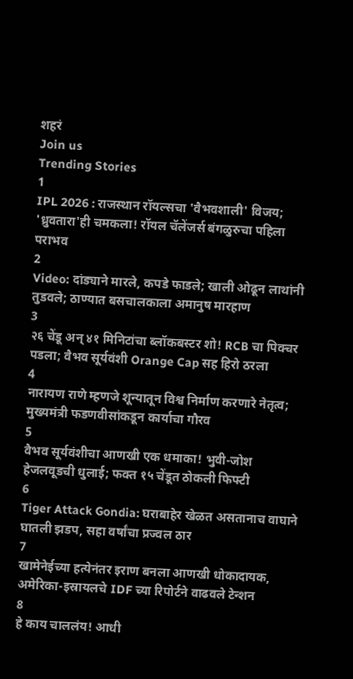शहरं
Join us
Trending Stories
1
IPL 2026 : राजस्थान रॉयल्सचा 'वैभवशाली' विजय; 'ध्रुवतारा'ही चमकला! रॉयल चॅलेंजर्स बंगळुरुचा पहिला पराभव
2
Video: दांड्याने मारले, कपडे फाडले; खाली ओढून लाथांनी तुडवले; ठाण्यात बसचालकाला अमानुष मारहाण
3
२६ चेंडू अन् ४१ मिनिटांचा ब्लॉकबस्टर शो! RCB चा पिक्चर पडला; वैभव सूर्यवंशी Orange Cap सह हिरो ठरला
4
नारायण राणे म्हणजे शून्यातून विश्व निर्माण करणारे नेतृत्व; मुख्यमंत्री फडणवीसांकडून कार्याचा गौरव
5
वैभव सूर्यवंशीचा आणखी एक धमाका! भुवी-जोश हेजलवूडची धुलाई; फक्त १५ चेंडूत ठोकली फिफ्टी
6
Tiger Attack Gondia: घराबाहेर खेळत असतानाच वाघाने घातली झडप, सहा वर्षांचा प्रज्वल ठार
7
खामेनेईच्या हत्येनंतर इराण बनला आणखी धोकादायक, अमेरिका-इस्रायलचे IDF च्या रिपोर्टने वाढवले टेन्शन
8
हे काय चाललंय! आधी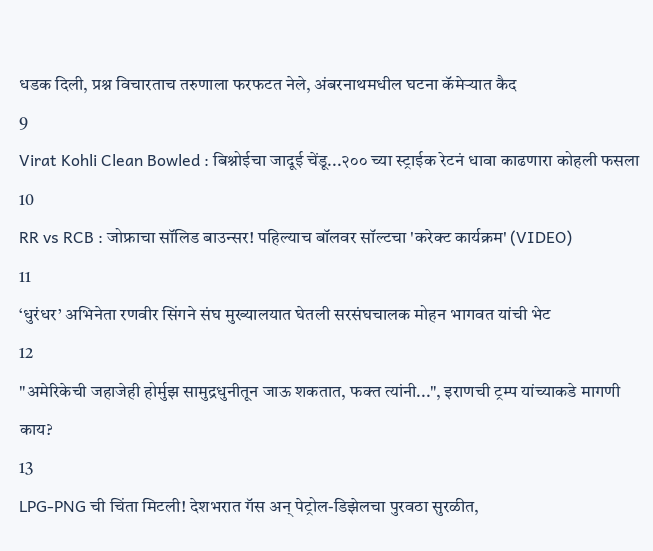धडक दिली, प्रश्न विचारताच तरुणाला फरफटत नेले, अंबरनाथमधील घटना कॅमेऱ्यात कैद
9
Virat Kohli Clean Bowled : बिश्नोईचा जादूई चेंडू...२०० च्या स्ट्राईक रेटनं धावा काढणारा कोहली फसला
10
RR vs RCB : जोफ्राचा सॉलिड बाउन्सर! पहिल्याच बॉलवर सॉल्टचा 'करेक्ट कार्यक्रम' (VIDEO)
11
‘धुरंधर’ अभिनेता रणवीर सिंगने संघ मुख्यालयात घेतली सरसंघचालक मोहन भागवत यांची भेट
12
"अमेरिकेची जहाजेही होर्मुझ सामुद्रधुनीतून जाऊ शकतात, फक्त त्यांनी...", इराणची ट्रम्प यांच्याकडे मागणी काय?
13
LPG-PNG ची चिंता मिटली! देशभरात गॅस अन् पेट्रोल-डिझेलचा पुरवठा सुरळीत,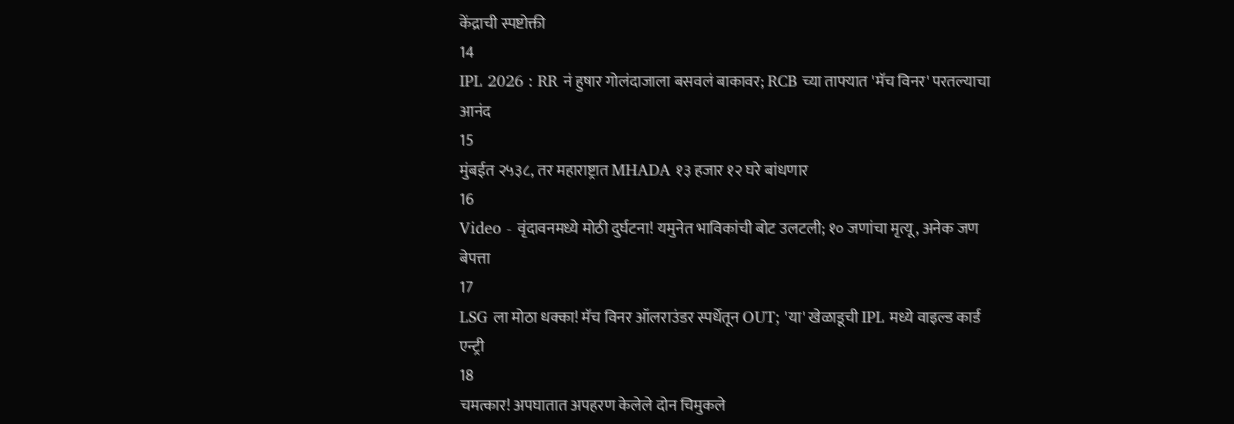केंद्राची स्पष्टोक्ती
14
IPL 2026 : RR नं हुषार गोलंदाजाला बसवलं बाकावर; RCB च्या ताफ्यात 'मॅच विनर' परतल्याचा आनंद
15
मुंबईत २५३८, तर महाराष्ट्रात MHADA १३ हजार १२ घरे बांधणार
16
Video - वृंदावनमध्ये मोठी दुर्घटना! यमुनेत भाविकांची बोट उलटली; १० जणांचा मृत्यू, अनेक जण बेपत्ता
17
LSG ला मोठा धक्का! मॅच विनर ऑलराउंडर स्पर्धेतून OUT; 'या' खेळाडूची IPL मध्ये वाइल्ड कार्ड एन्ट्री
18
चमत्कार! अपघातात अपहरण केलेले दोन चिमुकले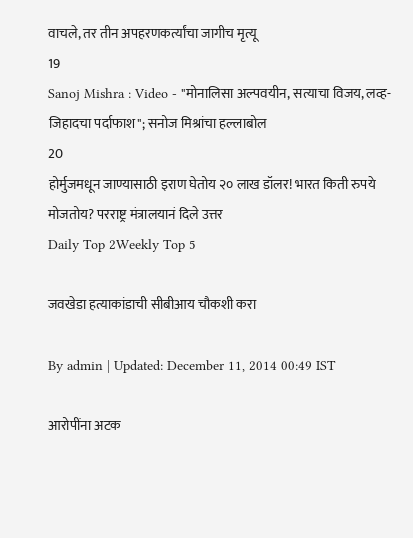वाचले, तर तीन अपहरणकर्त्यांचा जागीच मृत्यू
19
Sanoj Mishra : Video - "मोनालिसा अल्पवयीन, सत्याचा विजय, लव्ह-जिहादचा पर्दाफाश"; सनोज मिश्रांचा हल्लाबोल
20
होर्मुजमधून जाण्यासाठी इराण घेतोय २० लाख डॉलर! भारत किती रुपये मोजतोय? परराष्ट्र मंत्रालयानं दिले उत्तर
Daily Top 2Weekly Top 5

जवखेडा हत्याकांडाची सीबीआय चौकशी करा

By admin | Updated: December 11, 2014 00:49 IST

आरोपींना अटक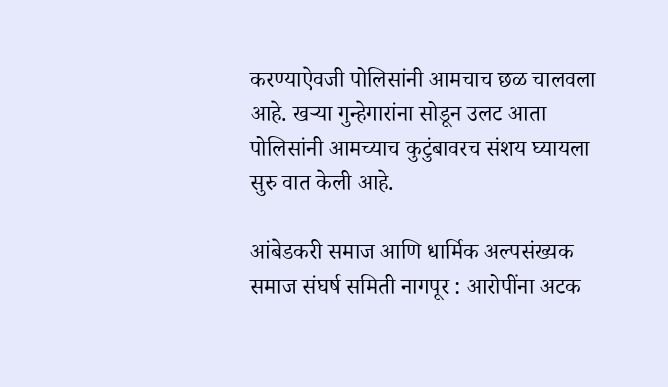करण्याऐवजी पोलिसांनी आमचाच छळ चालवला आहे. खऱ्या गुन्हेगारांना सोडून उलट आता पोलिसांनी आमच्याच कुटुंबावरच संशय घ्यायला सुरु वात केली आहे.

आंबेडकरी समाज आणि धार्मिक अल्पसंख्यक समाज संघर्ष समिती नागपूर : आरोपींना अटक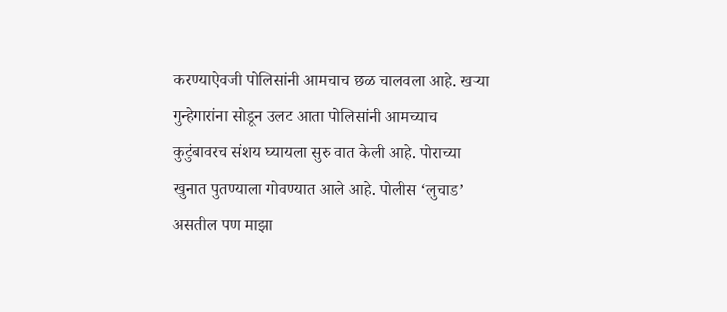करण्याऐवजी पोलिसांनी आमचाच छळ चालवला आहे. खऱ्या गुन्हेगारांना सोडून उलट आता पोलिसांनी आमच्याच कुटुंबावरच संशय घ्यायला सुरु वात केली आहे. पोराच्या खुनात पुतण्याला गोवण्यात आले आहे. पोलीस ‘लुचाड’ असतील पण माझा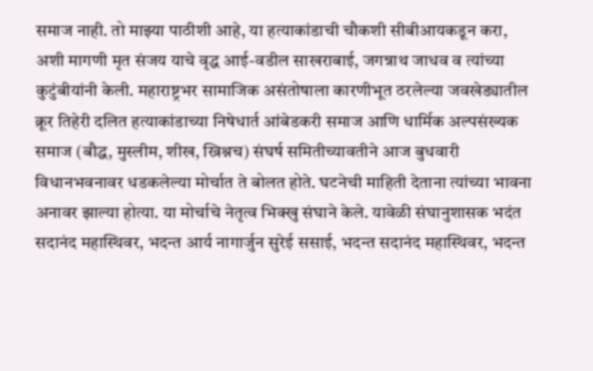समाज नाही. तो माझ्या पाठीशी आहे, या हत्याकांडाची चौकशी सीबीआयकडून करा, अशी मागणी मृत संजय याचे वृद्ध आई-वडील साखराबाई, जगन्नाथ जाधव व त्यांच्या कुटुंबीयांनी केली. महाराष्ट्रभर सामाजिक असंतोषाला कारणीभूत ठरलेल्या जवखेड्यातील क्रूर तिहेरी दलित हत्याकांडाच्या निषेधार्त आंबेडकरी समाज आणि धार्मिक अल्पसंख्यक समाज (बौद्ध, मुस्लीम, शीख, ख्रिश्नच) संघर्ष समितीच्यावतीने आज बुधवारी विधानभवनावर धडकलेल्या मोर्चात ते बोलत होते. घटनेची माहिती देताना त्यांच्या भावना अनावर झाल्या होत्या. या मोर्चाचे नेतृत्व भिक्खु संघाने केले. यावेळी संघानुशासक भदंत सदानंद महास्थिवर, भदन्त आर्य नागार्जुन सुरेई ससाई, भदन्त सदानंद महास्थिवर, भदन्त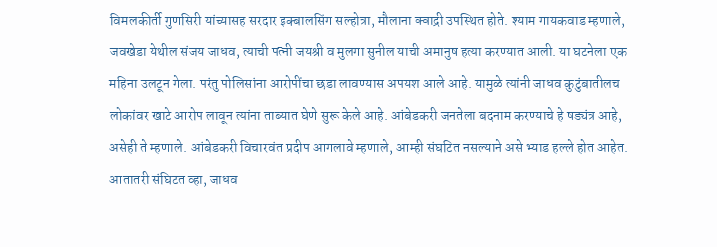विमलकीर्ती गुणसिरी यांच्यासह सरदार इक्बालसिंग सल्होत्रा, मौलाना क्वाद्री उपस्थित होते. श्याम गायकवाड म्हणाले, जवखेडा येथील संजय जाधव, त्याची पत्नी जयश्री व मुलगा सुनील याची अमानुष हत्या करण्यात आली. या घटनेला एक महिना उलटून गेला. परंतु पोलिसांना आरोपींचा छडा लावण्यास अपयश आले आहे. यामुळे त्यांनी जाधव कुटुंबातीलच लोकांवर खाटे आरोप लावून त्यांना ताब्यात घेणे सुरू केले आहे. आंबेडकरी जनतेला बदनाम करण्याचे हे षड्यंत्र आहे, असेही ते म्हणाले. आंबेडकरी विचारवंत प्रदीप आगलावे म्हणाले, आम्ही संघटित नसल्याने असे भ्याड हल्ले होत आहेत. आतातरी संघिटत व्हा, जाधव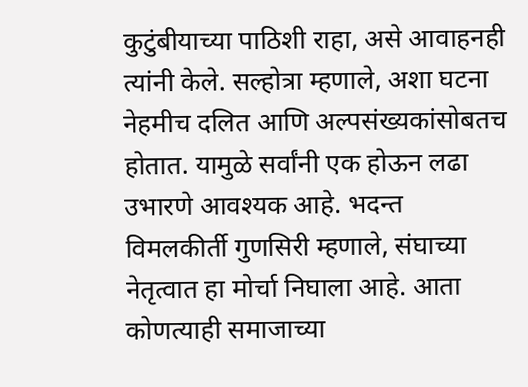कुटुंबीयाच्या पाठिशी राहा, असे आवाहनही त्यांनी केले. सल्होत्रा म्हणाले, अशा घटना नेहमीच दलित आणि अल्पसंख्यकांसोबतच होतात. यामुळे सर्वांनी एक होऊन लढा उभारणे आवश्यक आहे. भदन्त विमलकीर्ती गुणसिरी म्हणाले, संघाच्या नेतृत्वात हा मोर्चा निघाला आहे. आता कोणत्याही समाजाच्या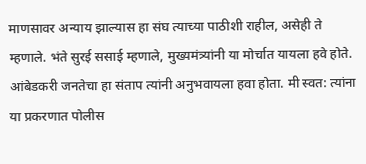माणसावर अन्याय झाल्यास हा संघ त्याच्या पाठीशी राहील, असेही ते म्हणाले. भंते सुरई ससाई म्हणाले, मुख्यमंत्र्यांनी या मोर्चात यायला हवे होते. आंबेडकरी जनतेचा हा संताप त्यांनी अनुभवायला हवा होता. मी स्वत: त्यांना या प्रकरणात पोलीस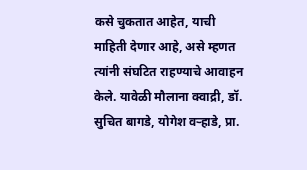कसे चुकतात आहेत, याची माहिती देणार आहे, असे म्हणत त्यांनी संघटित राहण्याचे आवाहन केले. यावेळी मौलाना क्वाद्री, डॉ. सुचित बागडे, योगेश वऱ्हाडे, प्रा.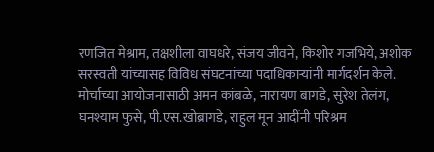रणजित मेश्राम, तक्षशीला वाघधरे, संजय जीवने, किशोर गजभिये, अशोक सरस्वती यांच्यासह विविध संघटनांच्या पदाधिकाऱ्यांनी मार्गदर्शन केले. मोर्चाच्या आयोजनासाठी अमन कांबळे, नारायण बागडे, सुरेश तेलंग, घनश्याम फुसे, पी.एस.खोब्रागडे, राहुल मून आदींनी परिश्रम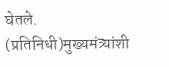घेतले. (प्रतिनिधी)मुख्यमंत्र्यांशी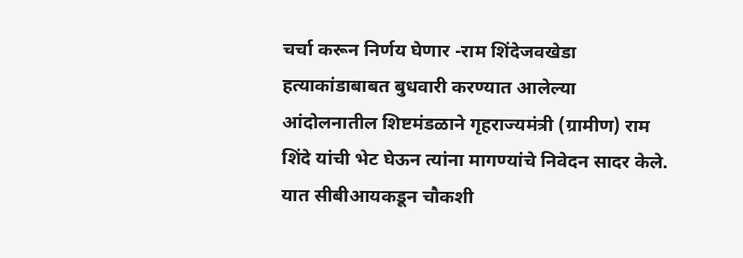चर्चा करून निर्णय घेणार -राम शिंदेजवखेडा हत्याकांडाबाबत बुधवारी करण्यात आलेल्या आंदोलनातील शिष्टमंडळाने गृहराज्यमंत्री (ग्रामीण) राम शिंदे यांची भेट घेऊन त्यांना मागण्यांचे निवेदन सादर केले. यात सीबीआयकडून चौकशी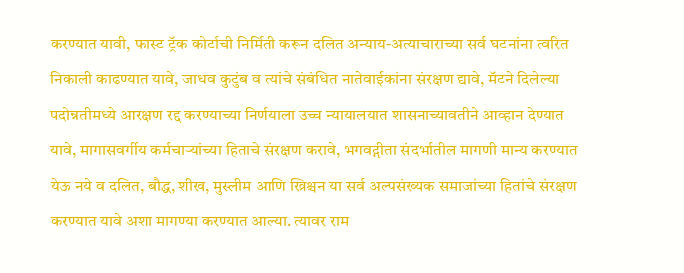करण्यात यावी, फास्ट ट्रॅक कोर्टाची निर्मिती करून दलित अन्याय-अत्याचाराच्या सर्व घटनांना त्वरित निकाली काढण्यात यावे, जाधव कुटुंब व त्यांचे संबंधित नातेवाईकांना संरक्षण द्यावे, मॅटने दिलेल्या पदोन्नतीमध्ये आरक्षण रद्द करण्याच्या निर्णयाला उच्च न्यायालयात शासनाच्यावतीने आव्हान देण्यात यावे, मागासवर्गीय कर्मचाऱ्यांच्या हिताचे संरक्षण करावे, भगवद्गीता संदर्भातील मागणी मान्य करण्यात येऊ नये व दलित, बौद्ध, शीख, मुस्लीम आणि ख्रिश्चन या सर्व अल्पसंख्यक समाजांच्या हितांचे संरक्षण करण्यात यावे अशा मागण्या करण्यात आल्या. त्यावर राम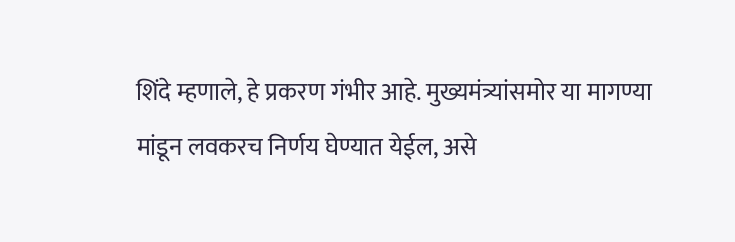शिंदे म्हणाले, हे प्रकरण गंभीर आहे. मुख्यमंत्र्यांसमोर या मागण्या मांडून लवकरच निर्णय घेण्यात येईल, असे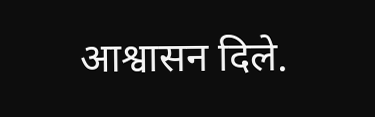आश्वासन दिले.